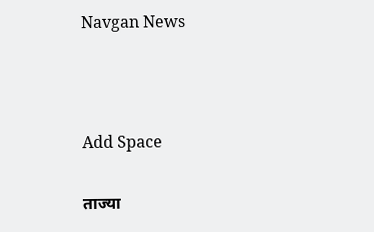Navgan News



Add Space

ताज्या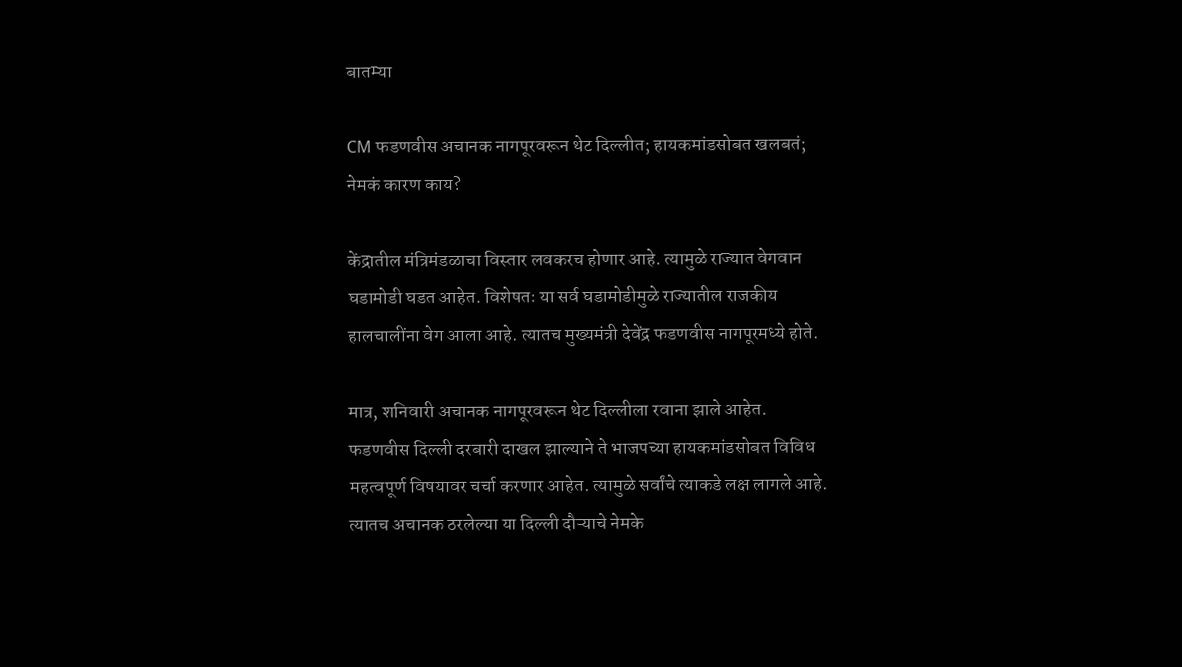बातम्या

CM फडणवीस अचानक नागपूरवरून थेट दिल्लीत; हायकमांडसोबत खलबतं; नेमकं कारण काय?

केंद्रातील मंत्रिमंडळाचा विस्तार लवकरच होणार आहे. त्यामुळे राज्यात वेगवान घडामोडी घडत आहेत. विशेषतः या सर्व घडामोडीमुळे राज्यातील राजकीय हालचालींना वेग आला आहे. त्यातच मुख्यमंत्री देवेंद्र फडणवीस नागपूरमध्ये होते.

मात्र, शनिवारी अचानक नागपूरवरून थेट दिल्लीला रवाना झाले आहेत. फडणवीस दिल्ली दरबारी दाखल झाल्याने ते भाजपच्या हायकमांडसोबत विविध महत्वपूर्ण विषयावर चर्चा करणार आहेत. त्यामुळे सर्वांचे त्याकडे लक्ष लागले आहे. त्यातच अचानक ठरलेल्या या दिल्ली दौऱ्याचे नेमके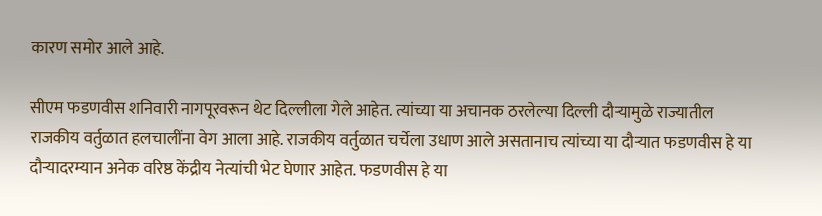कारण समोर आले आहे.

सीएम फडणवीस शनिवारी नागपूरवरून थेट दिल्लीला गेले आहेत. त्यांच्या या अचानक ठरलेल्या दिल्ली दौऱ्यामुळे राज्यातील राजकीय वर्तुळात हलचालींना वेग आला आहे. राजकीय वर्तुळात चर्चेला उधाण आले असतानाच त्यांच्या या दौऱ्यात फडणवीस हे या दौऱ्यादरम्यान अनेक वरिष्ठ केंद्रीय नेत्यांची भेट घेणार आहेत. फडणवीस हे या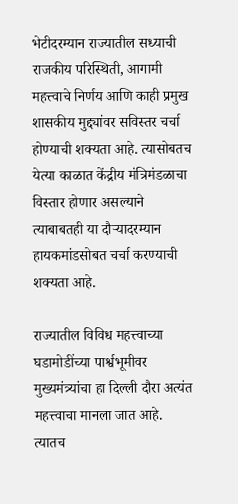भेटीदरम्यान राज्यातील सध्याची राजकीय परिस्थिती, आगामी महत्त्वाचे निर्णय आणि काही प्रमुख शासकीय मुद्द्यांवर सविस्तर चर्चा होण्याची शक्यता आहे. त्यासोबतच येत्या काळात केंद्रीय मंत्रिमंडळाचा विस्तार होणार असल्याने त्याबाबतही या दौऱ्यादरम्यान हायकमांडसोबत चर्चा करण्याची शक्यता आहे.

राज्यातील विविध महत्त्वाच्या घडामोडींच्या पार्श्वभूमीवर मुख्यमंत्र्यांचा हा दिल्ली दौरा अत्यंत महत्त्वाचा मानला जात आहे. त्यातच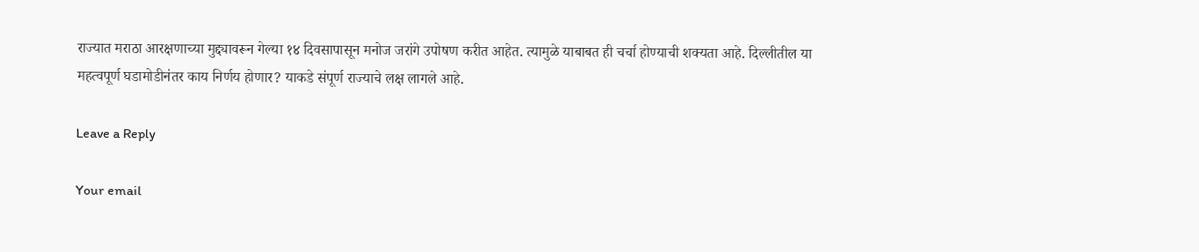राज्यात मराठा आरक्षणाच्या मुद्द्यावरून गेल्या १४ दिवसापासून मनोज जरांगे उपोषण करीत आहेत. त्यामुळे याबाबत ही चर्चा होण्याची शक्यता आहे. दिल्लीतील या महत्वपूर्ण घडामोडीनंतर काय निर्णय होणार? याकडे संपूर्ण राज्याचे लक्ष लागले आहे.

Leave a Reply

Your email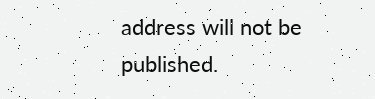address will not be published.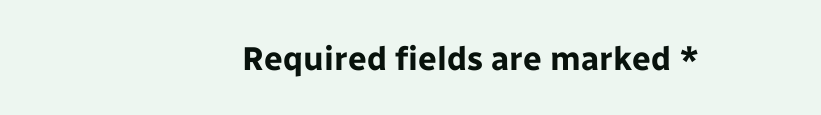Required fields are marked *